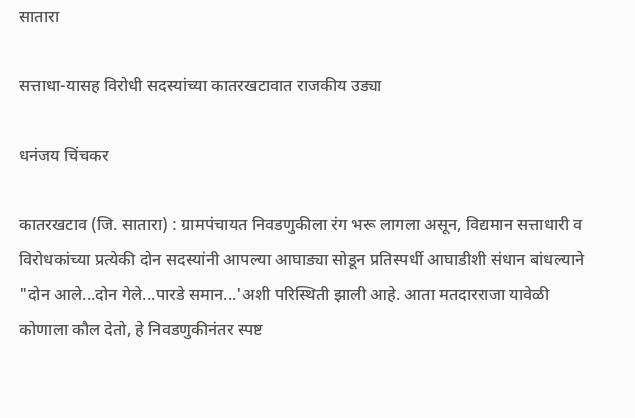सातारा

सत्ताधा-यासह विरोधी सदस्यांच्या कातरखटावात राजकीय उड्या

धनंजय चिंचकर

कातरखटाव (जि. सातारा) : ग्रामपंचायत निवडणुकीला रंग भरू लागला असून, विद्यमान सत्ताधारी व विरोधकांच्या प्रत्येकी दोन सदस्यांनी आपल्या आघाड्या सोडून प्रतिस्पर्धी आघाडीशी संधान बांधल्याने "दोन आले...दोन गेले...पारडे समान...'अशी परिस्थिती झाली आहे. आता मतदारराजा यावेळी कोणाला कौल देतो, हे निवडणुकीनंतर स्पष्ट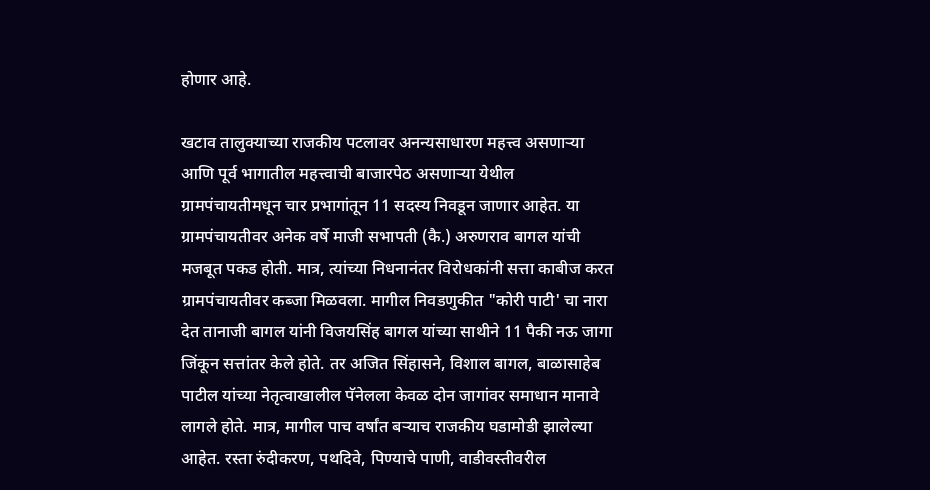होणार आहे.

खटाव तालुक्‍याच्या राजकीय पटलावर अनन्यसाधारण महत्त्व असणाऱ्या आणि पूर्व भागातील महत्त्वाची बाजारपेठ असणाऱ्या येथील ग्रामपंचायतीमधून चार प्रभागांतून 11 सदस्य निवडून जाणार आहेत. या ग्रामपंचायतीवर अनेक वर्षे माजी सभापती (कै.) अरुणराव बागल यांची मजबूत पकड होती. मात्र, त्यांच्या निधनानंतर विरोधकांनी सत्ता काबीज करत ग्रामपंचायतीवर कब्जा मिळवला. मागील निवडणुकीत "कोरी पाटी' चा नारा देत तानाजी बागल यांनी विजयसिंह बागल यांच्या साथीने 11 पैकी नऊ जागा जिंकून सत्तांतर केले होते. तर अजित सिंहासने, विशाल बागल, बाळासाहेब पाटील यांच्या नेतृत्वाखालील पॅनेलला केवळ दोन जागांवर समाधान मानावे लागले होते. मात्र, मागील पाच वर्षांत बऱ्याच राजकीय घडामोडी झालेल्या आहेत. रस्ता रुंदीकरण, पथदिवे, पिण्याचे पाणी, वाडीवस्तीवरील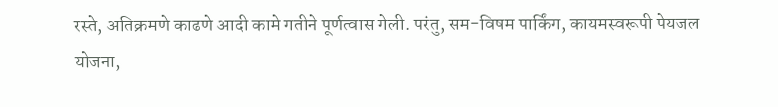रस्ते, अतिक्रमणे काढणे आदी कामे गतीने पूर्णत्वास गेली. परंतु, सम-विषम पार्किंग, कायमस्वरूपी पेयजल योजना,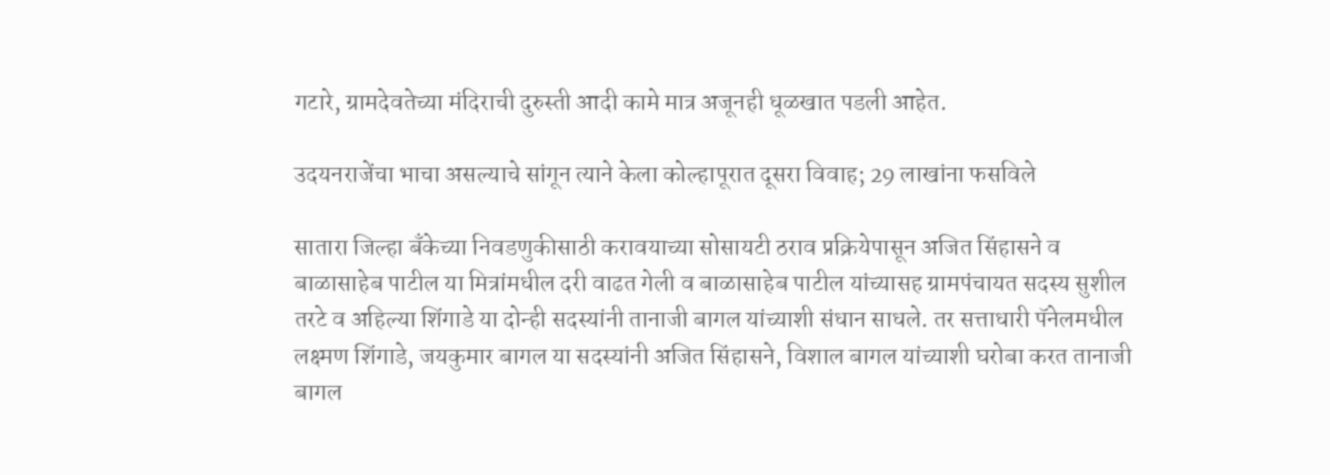गटारे, ग्रामदेवतेच्या मंदिराची दुरुस्ती आदी कामे मात्र अजूनही धूळखात पडली आहेत.

उदयनराजेंचा भाचा असल्याचे सांगून त्याने केला कोल्हापूरात दूसरा विवाह; 29 लाखांना फसविले

सातारा जिल्हा बॅंकेच्या निवडणुकीसाठी करावयाच्या सोसायटी ठराव प्रक्रियेपासून अजित सिंहासने व बाळासाहेब पाटील या मित्रांमधील दरी वाढत गेली व बाळासाहेब पाटील यांच्यासह ग्रामपंचायत सदस्य सुशील तरटे व अहिल्या शिंगाडे या दोन्ही सदस्यांनी तानाजी बागल यांच्याशी संधान साधले. तर सत्ताधारी पॅनेलमधील लक्ष्मण शिंगाडे, जयकुमार बागल या सदस्यांनी अजित सिंहासने, विशाल बागल यांच्याशी घरोबा करत तानाजी बागल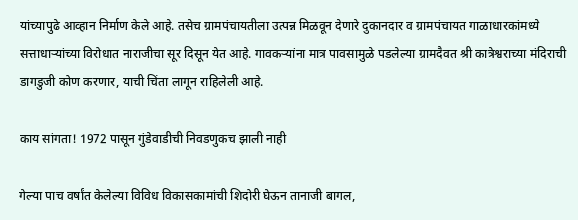यांच्यापुढे आव्हान निर्माण केले आहे. तसेच ग्रामपंचायतीला उत्पन्न मिळवून देणारे दुकानदार व ग्रामपंचायत गाळाधारकांमध्ये सत्ताधाऱ्यांच्या विरोधात नाराजीचा सूर दिसून येत आहे. गावकऱ्यांना मात्र पावसामुळे पडलेल्या ग्रामदैवत श्री कात्रेश्वराच्या मंदिराची डागडुजी कोण करणार, याची चिंता लागून राहिलेली आहे.

काय सांगता! 1972 पासून गुंडेवाडीची निवडणुकच झाली नाही

गेल्या पाच वर्षांत केलेल्या विविध विकासकामांची शिदोरी घेऊन तानाजी बागल,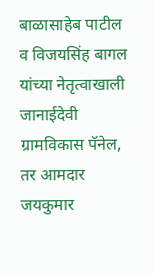बाळासाहेब पाटील व विजयसिंह बागल यांच्या नेतृत्वाखाली जानाईदेवी ग्रामविकास पॅनेल, तर आमदार जयकुमार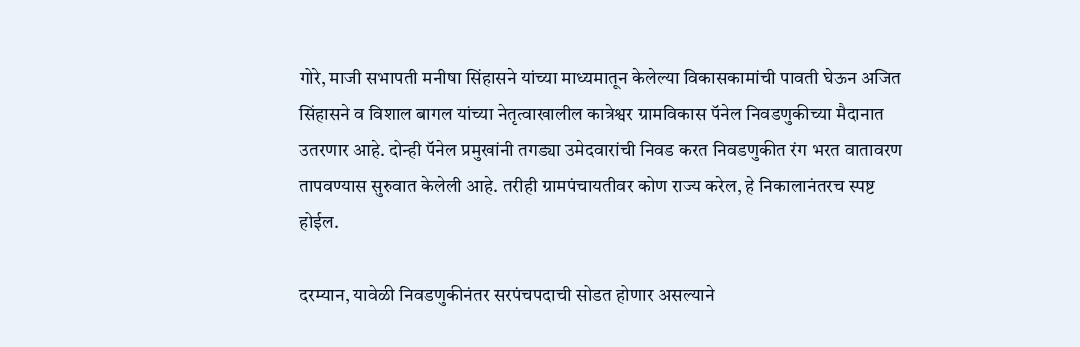गोरे, माजी सभापती मनीषा सिंहासने यांच्या माध्यमातून केलेल्या विकासकामांची पावती घेऊन अजित सिंहासने व विशाल बागल यांच्या नेतृत्वाखालील कात्रेश्वर ग्रामविकास पॅनेल निवडणुकीच्या मैदानात उतरणार आहे. दोन्ही पॅनेल प्रमुखांनी तगड्या उमेदवारांची निवड करत निवडणुकीत रंग भरत वातावरण तापवण्यास सुरुवात केलेली आहे. तरीही ग्रामपंचायतीवर कोण राज्य करेल, हे निकालानंतरच स्पष्ट होईल.

दरम्यान, यावेळी निवडणुकीनंतर सरपंचपदाची सोडत होणार असल्याने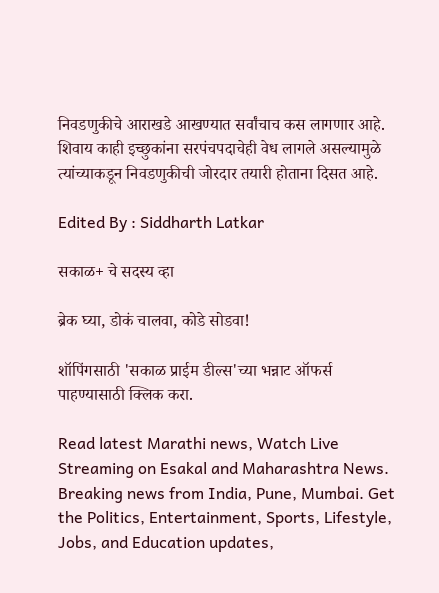निवडणुकीचे आराखडे आखण्यात सर्वांचाच कस लागणार आहे. शिवाय काही इच्छुकांना सरपंचपदाचेही वेध लागले असल्यामुळे त्यांच्याकडून निवडणुकीची जोरदार तयारी होताना दिसत आहे.

Edited By : Siddharth Latkar

सकाळ+ चे सदस्य व्हा

ब्रेक घ्या, डोकं चालवा, कोडे सोडवा!

शॉपिंगसाठी 'सकाळ प्राईम डील्स'च्या भन्नाट ऑफर्स पाहण्यासाठी क्लिक करा.

Read latest Marathi news, Watch Live Streaming on Esakal and Maharashtra News. Breaking news from India, Pune, Mumbai. Get the Politics, Entertainment, Sports, Lifestyle, Jobs, and Education updates,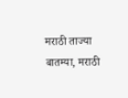मराठी ताज्या बातम्या, मराठी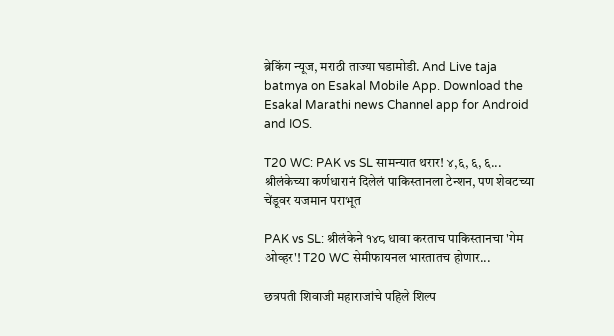ब्रेकिंग न्यूज, मराठी ताज्या घडामोडी. And Live taja batmya on Esakal Mobile App. Download the Esakal Marathi news Channel app for Android and IOS.

T20 WC: PAK vs SL सामन्यात थरार! ४,६, ६, ६... श्रीलंकेच्या कर्णधारानं दिलेलं पाकिस्तानला टेन्शन, पण शेवटच्या चेंडूवर यजमान पराभूत

PAK vs SL: श्रीलंकेने १४८ धावा करताच पाकिस्तानचा 'गेम ओव्हर'! T20 WC सेमीफायनल भारतातच होणार...

छत्रपती शिवाजी महाराजांचे पहिले शिल्प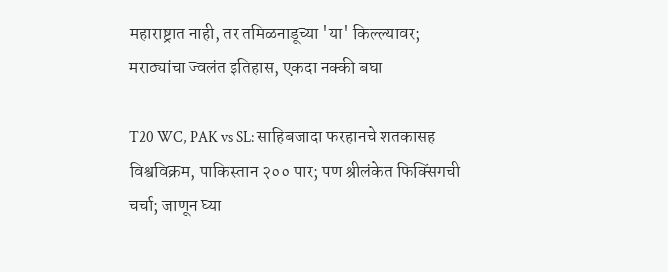महाराष्ट्रात नाही, तर तमिळनाडूच्या 'या' किल्ल्यावर; मराठ्यांचा ज्वलंत इतिहास, एकदा नक्की बघा

T20 WC, PAK vs SL: साहिबजादा फरहानचे शतकासह विश्वविक्रम, पाकिस्तान २०० पार; पण श्रीलंकेत फिक्सिंगची चर्चा; जाणून घ्या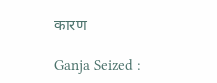कारण

Ganja Seized :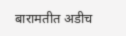बारामतीत अडीच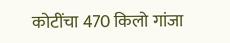कोटींचा 470 किलो गांजा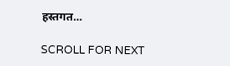हस्तगत...

SCROLL FOR NEXT